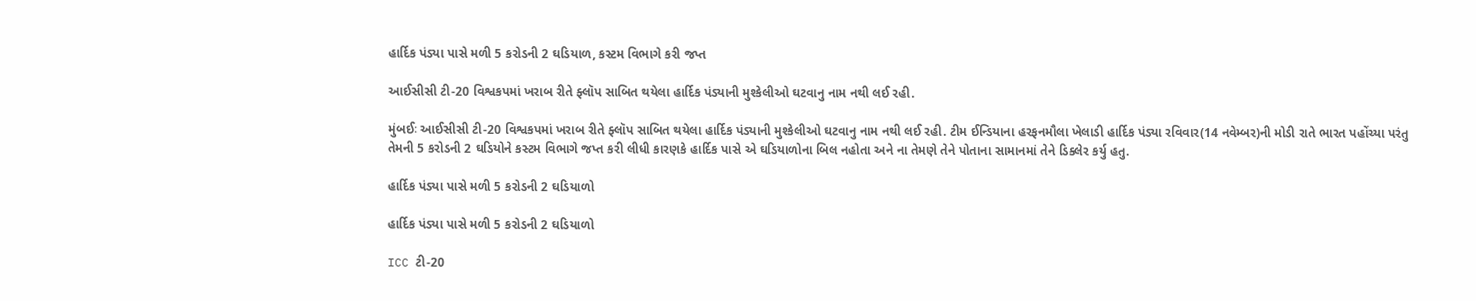હાર્દિક પંડ્યા પાસે મળી 5 કરોડની 2 ઘડિયાળ, કસ્ટમ વિભાગે કરી જપ્ત

આઈસીસી ટી-20 વિશ્વકપમાં ખરાબ રીતે ફ્લૉપ સાબિત થયેલા હાર્દિક પંડ્યાની મુશ્કેલીઓ ઘટવાનુ નામ નથી લઈ રહી.

મુંબઈઃ આઈસીસી ટી-20 વિશ્વકપમાં ખરાબ રીતે ફ્લૉપ સાબિત થયેલા હાર્દિક પંડ્યાની મુશ્કેલીઓ ઘટવાનુ નામ નથી લઈ રહી. ટીમ ઈન્ડિયાના હરફનમૌલા ખેલાડી હાર્દિક પંડ્યા રવિવાર(14 નવેમ્બર)ની મોડી રાતે ભારત પહોંચ્યા પરંતુ તેમની 5 કરોડની 2 ઘડિયોને કસ્ટમ વિભાગે જપ્ત કરી લીધી કારણકે હાર્દિક પાસે એ ઘડિયાળોના બિલ નહોતા અને ના તેમણે તેને પોતાના સામાનમાં તેને ડિક્લેર કર્યુ હતુ.

હાર્દિક પંડ્યા પાસે મળી 5 કરોડની 2 ઘડિયાળો

હાર્દિક પંડ્યા પાસે મળી 5 કરોડની 2 ઘડિયાળો

ICC ટી-20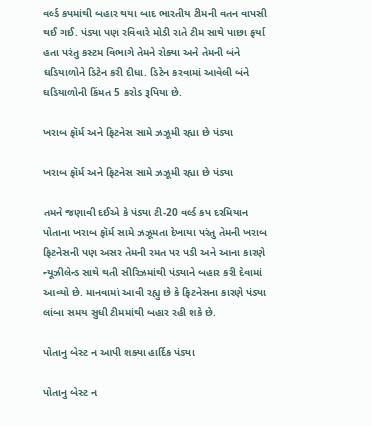વર્લ્ડ કપમાંથી બહાર થયા બાદ ભારતીય ટીમની વતન વાપસી થઈ ગઈ. પંડ્યા પણ રવિવારે મોડી રાતે ટીમ સાથે પાછા ફર્યા હતા પરંતુ કસ્ટમ વિભાગે તેમને રોક્યા અને તેમની બંને ઘડિયાળોને ડિટેન કરી દીધા. ડિટેન કરવામાં આવેલી બંને ઘડિયાળોની કિંમત 5 કરોડ રૂપિયા છે.

ખરાબ ફૉર્મ અને ફિટનેસ સામે ઝઝૂમી રહ્યા છે પંડ્યા

ખરાબ ફૉર્મ અને ફિટનેસ સામે ઝઝૂમી રહ્યા છે પંડ્યા

તમને જણાવી દઈએ કે પંડ્યા ટી-20 વર્લ્ડ કપ દરમિયાન પોતાના ખરાબ ફૉર્મ સામે ઝઝૂમતા દેખાયા પરંતુ તેમની ખરાબ ફિટનેસની પણ અસર તેમની રમત પર પડી અને આના કારણે ન્યૂઝીલેન્ડ સાથે થતી સીરિઝમાંથી પંડ્યાને બહાર કરી દેવામાં આવ્યો છે. માનવામાં આવી રહ્યુ છે કે ફિટનેસના કારણે પંડ્યા લાંબા સમય સુધી ટીમમાંથી બહાર રહી શકે છે.

પોતાનુ બેસ્ટ ન આપી શક્યા હાર્દિક પંડ્યા

પોતાનુ બેસ્ટ ન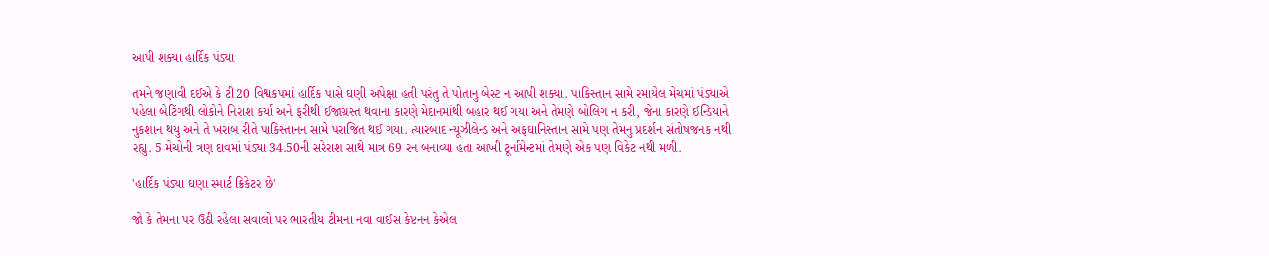આપી શક્યા હાર્દિક પંડ્યા

તમને જણાવી દઈએ કે ટી20 વિશ્વકપમાં હાર્દિક પાસે ઘણી અપેક્ષા હતી પરંતુ તે પોતાનુ બેસ્ટ ન આપી શક્યા. પાકિસ્તાન સામે રમાયેલ મેચમાં પંડ્યાએ પહેલા બેટિંગથી લોકોને નિરાશ કર્યા અને ફરીથી ઈજાગ્રસ્ત થવાના કારણે મેદાનમાંથી બહાર થઈ ગયા અને તેમણે બોલિગ ન કરી, જેના કારણે ઈન્ડિયાને નુકશાન થયુ અને તે ખરાબ રીતે પાકિસ્તાનન સામે પરાજિત થઈ ગયા. ત્યારબાદ ન્યૂઝીલેન્ડ અને અફઘાનિસ્તાન સામે પણ તેમનુ પ્રદર્શન સંતોષજનક નથી રહ્યુ. 5 મેચોની ત્રણ દાવમાં પંડ્યા 34.50ની સરેરાશ સાથે માત્ર 69 રન બનાવ્યા હતા આખી ટૂર્નામેન્ટમાં તેમણે એક પણ વિકેટ નથી મળી.

'હાર્દિક પંડ્યા ઘણા સ્માર્ટ ક્રિકેટર છે'

જો કે તેમના પર ઉઠી રહેલા સવાલો પર ભારતીય ટીમના નવા વાઈસ કેપ્ટનન કેએલ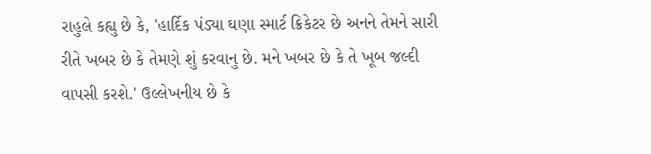રાહુલે કહ્યુ છે કે, 'હાર્દિક પંડ્યા ઘણા સ્માર્ટ ક્રિકેટર છે અનને તેમને સારી રીતે ખબર છે કે તેમણે શું કરવાનુ છે. મને ખબર છે કે તે ખૂબ જલ્દી વાપસી કરશે.' ઉલ્લેખનીય છે કે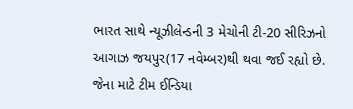ભારત સાથે ન્યૂઝીલેન્ડની 3 મેચોની ટી-20 સીરિઝનો આગાઝ જયપુર(17 નવેમ્બર)થી થવા જઈ રહ્યો છે. જેના માટે ટીમ ઈન્ડિયા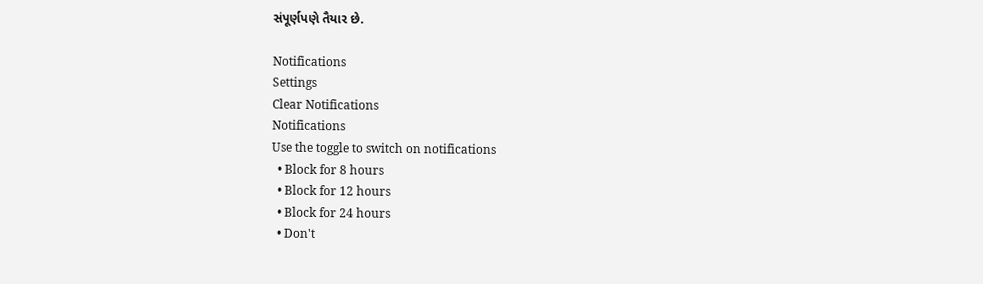સંપૂર્ણપણે તૈયાર છે.

Notifications
Settings
Clear Notifications
Notifications
Use the toggle to switch on notifications
  • Block for 8 hours
  • Block for 12 hours
  • Block for 24 hours
  • Don't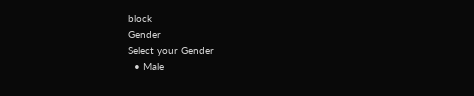block
Gender
Select your Gender
  • Male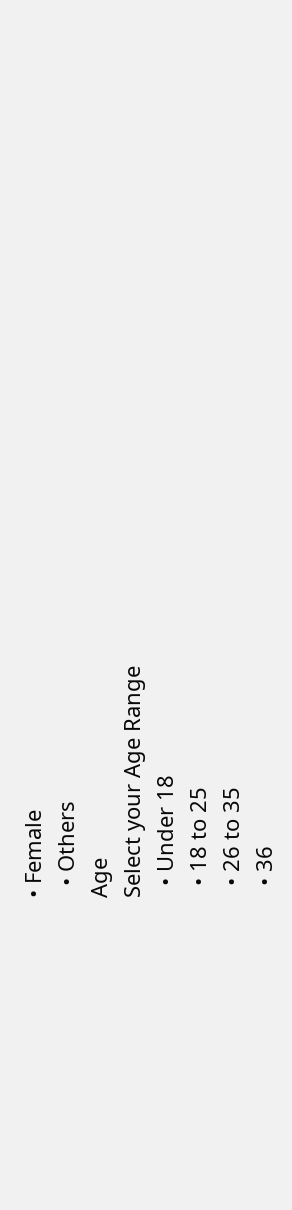• Female
  • Others
Age
Select your Age Range
  • Under 18
  • 18 to 25
  • 26 to 35
  • 36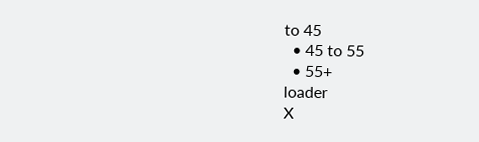to 45
  • 45 to 55
  • 55+
loader
X